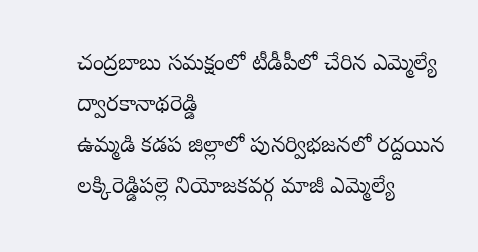చంద్రబాబు సమక్షంలో టీడీపీలో చేరిన ఎమ్మెల్యే ద్వారకానాథరెడ్డి
ఉమ్మడి కడప జిల్లాలో పునర్విభజనలో రద్దయిన లక్కిరెడ్డిపల్లె నియోజకవర్గ మాజీ ఎమ్మెల్యే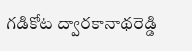గడికోట ద్వారకానాథరెడ్డి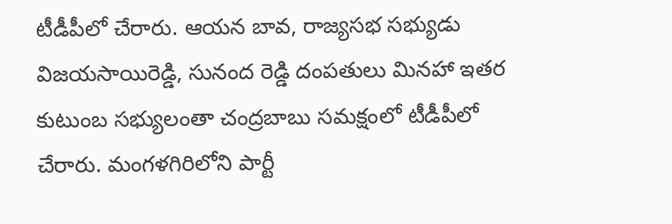టీడీపీలో చేరారు. ఆయన బావ, రాజ్యసభ సభ్యుడు విజయసాయిరెడ్డి, సునంద రెడ్డి దంపతులు మినహా ఇతర కుటుంబ సభ్యులంతా చంద్రబాబు సమక్షంలో టీడీపీలో చేరారు. మంగళగిరిలోని పార్టీ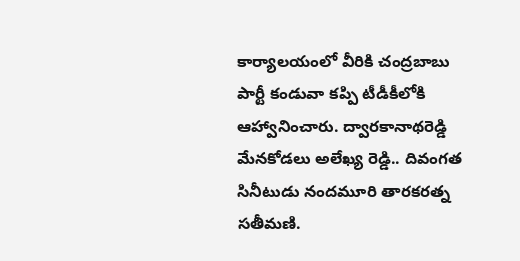కార్యాలయంలో వీరికి చంద్రబాబు పార్టీ కండువా కప్పి టీడీకీలోకి ఆహ్వానించారు. ద్వారకానాథరెడ్డి మేనకోడలు అలేఖ్య రెడ్డి.. దివంగత సినీటుడు నందమూరి తారకరత్న సతీమణి.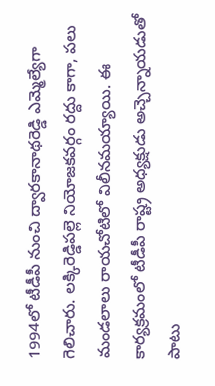1994లో టీడీపీ నుంచి ద్వారకానాథరెడ్డి ఎమ్మెల్యేగా గెలిచారు. లక్కిరెడ్డిపల్లె నియోజకవర్గం రద్దు కాగా, పలు మండలాలు రాయచోటిలో విలీనమయ్యాయి. ఈ కార్యక్రమంలో టీడీపీ రాష్ట్ర అధ్యక్షుడు అచ్చెన్నాయడుతో పాటు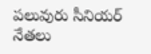పలువురు సీనియర్ నేతలు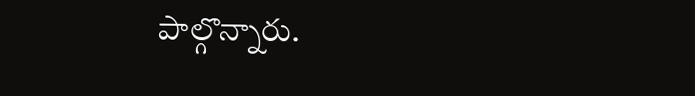పాల్గొన్నారు.